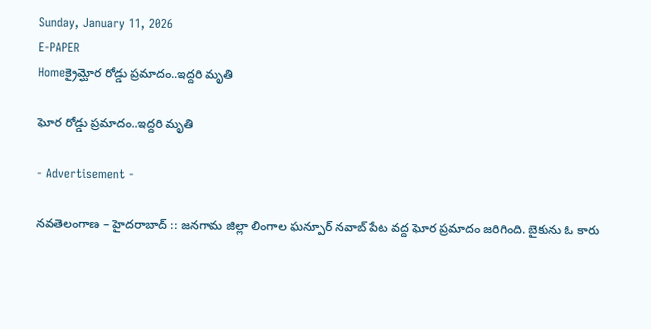Sunday, January 11, 2026
E-PAPER
Homeక్రైమ్ఘోర రోడ్డు ప్రమాదం..ఇద్దరి మృతి

ఘోర రోడ్డు ప్రమాదం..ఇద్దరి మృతి

- Advertisement -

నవతెలంగాణ – హైదరాబాద్ :: జనగామ జిల్లా లింగాల ఘన్పూర్ నవాబ్ పేట వద్ద ఘోర ప్రమాదం జరిగింది. బైకును ఓ కారు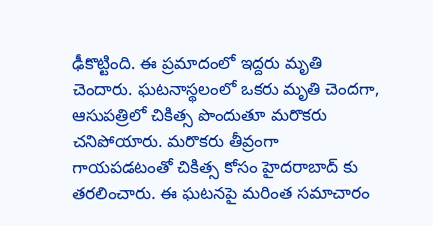ఢీకొట్టింది. ఈ ప్రమాదంలో ఇద్దరు మృతి చెందారు. ఘటనాస్థలంలో ఒకరు మృతి చెందగా, ఆసుపత్రిలో చికిత్స పొందుతూ మరొకరు చనిపోయారు. మరొకరు తీవ్రంగా గాయపడటంతో చికిత్స కోసం హైదరాబాద్ కు తరలించారు. ఈ ఘటనపై మరింత సమాచారం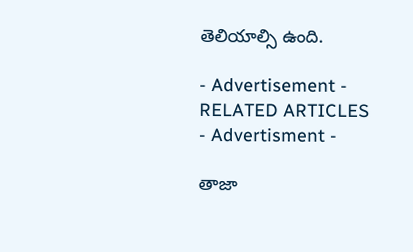తెలియాల్సి ఉంది.

- Advertisement -
RELATED ARTICLES
- Advertisment -

తాజా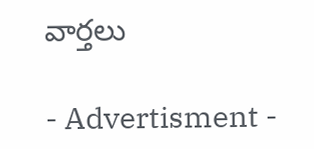వార్తలు

- Advertisment -